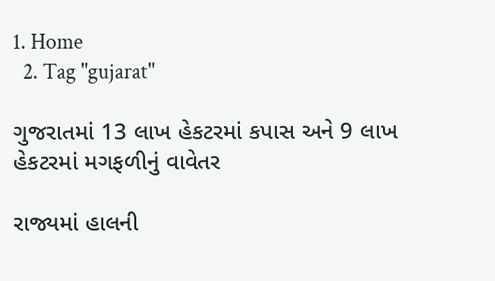1. Home
  2. Tag "gujarat"

ગુજરાતમાં 13 લાખ હેકટરમાં કપાસ અને 9 લાખ હેકટરમાં મગફળીનું વાવેતર

રાજ્યમાં હાલની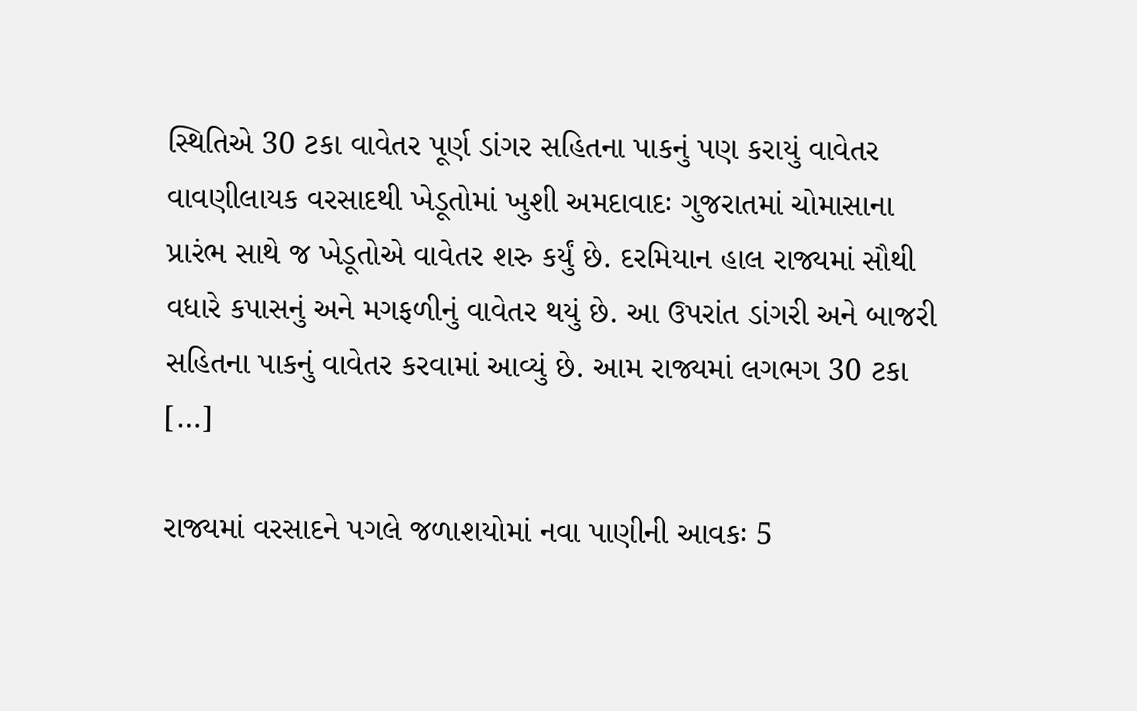સ્થિતિએ 30 ટકા વાવેતર પૂર્ણ ડાંગર સહિતના પાકનું પણ કરાયું વાવેતર વાવણીલાયક વરસાદથી ખેડૂતોમાં ખુશી અમદાવાદઃ ગુજરાતમાં ચોમાસાના પ્રારંભ સાથે જ ખેડૂતોએ વાવેતર શરુ કર્યું છે. દરમિયાન હાલ રાજ્યમાં સૌથી વધારે કપાસનું અને મગફળીનું વાવેતર થયું છે. આ ઉપરાંત ડાંગરી અને બાજરી સહિતના પાકનું વાવેતર કરવામાં આવ્યું છે. આમ રાજ્યમાં લગભગ 30 ટકા […]

રાજ્યમાં વરસાદને પગલે જળાશયોમાં નવા પાણીની આવકઃ 5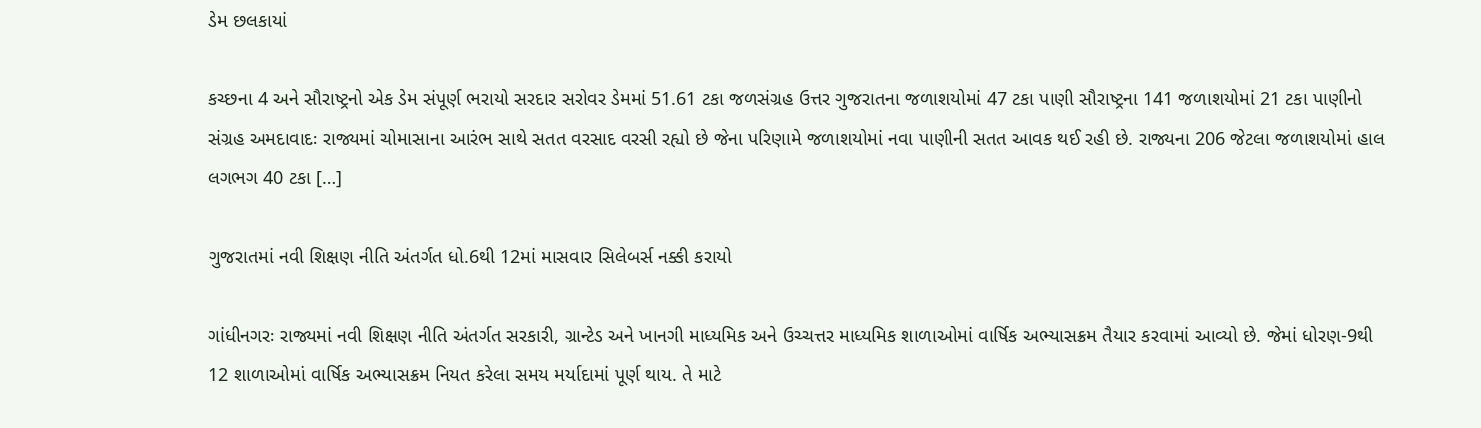ડેમ છલકાયાં

કચ્છના 4 અને સૌરાષ્ટ્રનો એક ડેમ સંપૂર્ણ ભરાયો સરદાર સરોવર ડેમમાં 51.61 ટકા જળસંગ્રહ ઉત્તર ગુજરાતના જળાશયોમાં 47 ટકા પાણી સૌરાષ્ટ્રના 141 જળાશયોમાં 21 ટકા પાણીનો સંગ્રહ અમદાવાદઃ રાજ્યમાં ચોમાસાના આરંભ સાથે સતત વરસાદ વરસી રહ્યો છે જેના પરિણામે જળાશયોમાં નવા પાણીની સતત આવક થઈ રહી છે. રાજ્યના 206 જેટલા જળાશયોમાં હાલ લગભગ 40 ટકા […]

ગુજરાતમાં નવી શિક્ષણ નીતિ અંતર્ગત ધો.6થી 12માં માસવાર સિલેબર્સ નક્કી કરાયો

ગાંધીનગરઃ રાજ્યમાં નવી શિક્ષણ નીતિ અંતર્ગત સરકારી, ગ્રાન્ટેડ અને ખાનગી માધ્યમિક અને ઉચ્ચત્તર માધ્યમિક શાળાઓમાં વાર્ષિક અભ્યાસક્રમ તૈયાર કરવામાં આવ્યો છે. જેમાં ધોરણ-9થી 12 શાળાઓમાં વાર્ષિક અભ્યાસક્રમ નિયત કરેલા સમય મર્યાદામાં પૂર્ણ થાય. તે માટે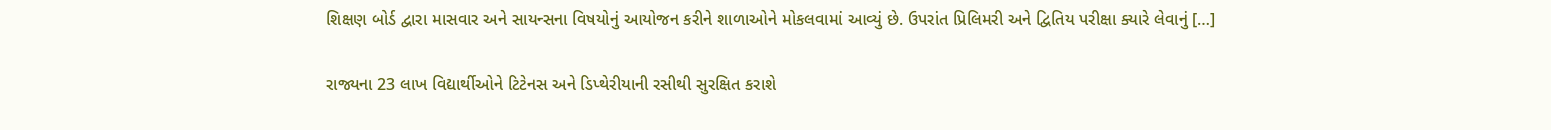શિક્ષણ બોર્ડ દ્વારા માસવાર અને સાયન્સના વિષયોનું આયોજન કરીને શાળાઓને મોકલવામાં આવ્યું છે. ઉપરાંત પ્રિલિમરી અને દ્વિતિય પરીક્ષા ક્યારે લેવાનું […]

રાજ્યના 23 લાખ વિદ્યાર્થીઓને ટિટેનસ અને ડિપ્થેરીયાની રસીથી સુરક્ષિત કરાશે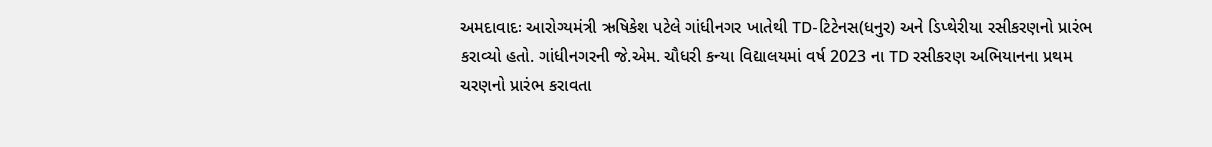અમદાવાદઃ આરોગ્યમંત્રી ઋષિકેશ પટેલે ગાંધીનગર ખાતેથી TD-ટિટેનસ(ધનુર) અને ડિપ્થેરીયા રસીકરણનો પ્રારંભ કરાવ્યો હતો. ગાંધીનગરની જે.એમ. ચૌધરી કન્યા વિદ્યાલયમાં વર્ષ 2023 ના TD રસીકરણ અભિયાનના પ્રથમ ચરણનો પ્રારંભ કરાવતા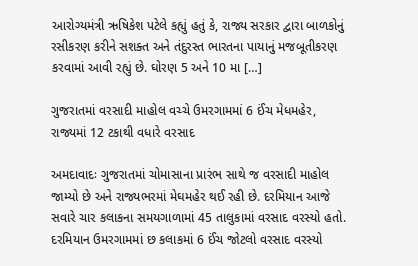આરોગ્યમંત્રી ઋષિકેશ પટેલે કહ્યું હતું કે, રાજ્ય સરકાર દ્વારા બાળકોનું રસીકરણ કરીને સશક્ત અને તંદુરસ્ત ભારતના પાયાનું મજબૂતીકરણ કરવામાં આવી રહ્યું છે. ઘોરણ 5 અને 10 મા […]

ગુજરાતમાં વરસાદી માહોલ વચ્ચે ઉમરગામમાં 6 ઈંચ મેધમહેર, રાજ્યમાં 12 ટકાથી વધારે વરસાદ

અમદાવાદઃ ગુજરાતમાં ચોમાસાના પ્રારંભ સાથે જ વરસાદી માહોલ જામ્યો છે અને રાજ્યભરમાં મેઘમહેર થઈ રહી છે. દરમિયાન આજે સવારે ચાર કલાકના સમયગાળામાં 45 તાલુકામાં વરસાદ વરસ્યો હતો. દરમિયાન ઉમરગામમાં છ કલાકમાં 6 ઈંચ જોટલો વરસાદ વરસ્યો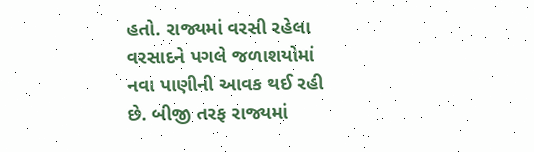હતો. રાજ્યમાં વરસી રહેલા વરસાદને પગલે જળાશયોમાં નવા પાણીની આવક થઈ રહી છે. બીજી તરફ રાજ્યમાં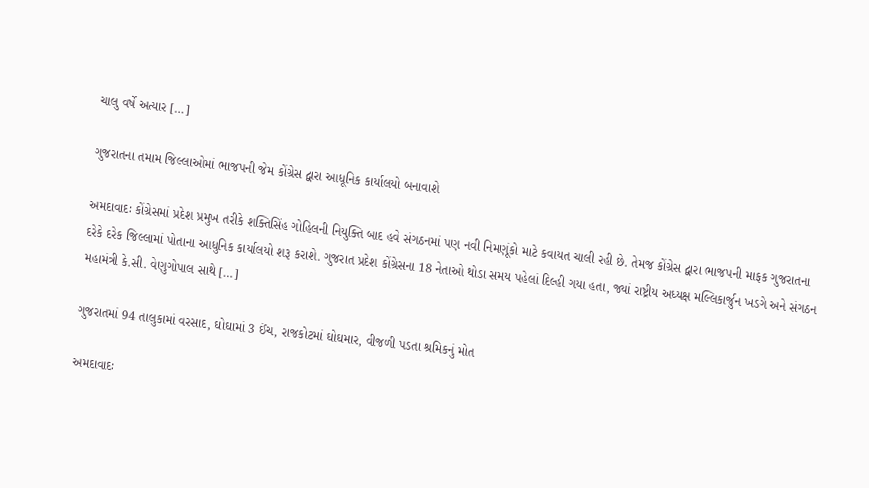ચાલુ વર્ષે અત્યાર […]

ગુજરાતના તમામ જિલ્લાઓમાં ભાજપની જેમ કોંગ્રેસ દ્વારા આધૂનિક કાર્યાલયો બનાવાશે

અમદાવાદઃ કોંગ્રેસમાં પ્રદેશ પ્રમુખ તરીકે શક્તિસિંહ ગોહિલની નિયુક્તિ બાદ હવે સંગઠનમાં પણ નવી નિમણૂંકો માટે કવાયત ચાલી રહી છે. તેમજ કોંગ્રેસ દ્વારા ભાજપની માફક ગુજરાતના દરેકે દરેક જિલ્લામાં પોતાના આધુનિક કાર્યાલયો શરૂ કરાશે. ગુજરાત પ્રદેશ કોંગ્રેસના 18 નેતાઓ થોડા સમય પહેલાં દિલ્હી ગયા હતા, જ્યાં રાષ્ટ્રીય અધ્યક્ષ મલ્લિકાર્જુન ખડગે અને સંગઠન મહામંત્રી કે.સી. વેણુગોપાલ સાથે […]

ગુજરાતમાં 94 તાલુકામાં વરસાદ, ઘોઘામાં 3 ઈંચ, રાજકોટમાં ઘોઘમાર, વીજળી પડતા શ્રમિકનું મોત

અમદાવાદઃ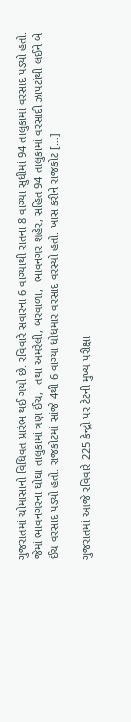ગુજરાતમાં ચોમાસાનો વિધિવત પ્રારંભ થઈ ગયો છે. રવિવારે સવારના 6 વાગ્યાથી રાતના 8 વાગ્યા સુધીમાં 94 તાલુકામાં વરસાદ પડ્યો હતો. જેમાં ભાવનગરના ઘોઘા તાલુકામાં ત્રણ ઈંચ,  તથા અમરેલી, બરવાળા,  ભાવનગર શહેર, સહિત 94 તાલુકામાં વરસાદી ઝાપટાંથી લઈને બે ઈંચ વરસાદ પડ્યો હતો. રાજકોટમાં સાંજે 4થી 6 વાગ્યા ધોધમાર વરસાદ વરસ્યો હતો. ખાસ કરીને રાજકોટ […]

ગુજરાતમાં આજે રવિવારે 225 કેન્દ્રો પર ટેટની મુખ્ય પરીક્ષા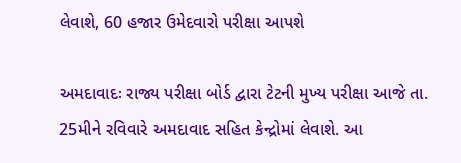લેવાશે, 60 હજાર ઉમેદવારો પરીક્ષા આપશે

અમદાવાદઃ રાજ્ય પરીક્ષા બોર્ડ દ્વારા ટેટની મુખ્ય પરીક્ષા આજે તા. 25મીને રવિવારે અમદાવાદ સહિત કેન્દ્રોમાં લેવાશે. આ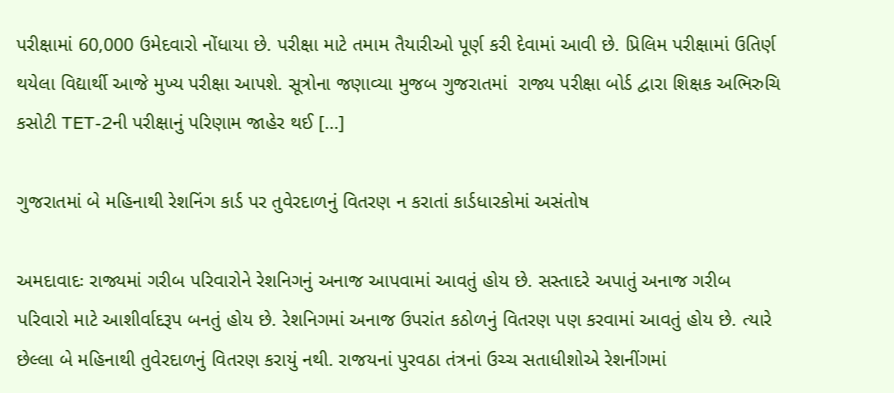પરીક્ષામાં 60,000 ઉમેદવારો નોંધાયા છે. પરીક્ષા માટે તમામ તૈયારીઓ પૂર્ણ કરી દેવામાં આવી છે. પ્રિલિમ પરીક્ષામાં ઉતિર્ણ થયેલા વિદ્યાર્થી આજે મુખ્ય પરીક્ષા આપશે. સૂત્રોના જણાવ્યા મુજબ ગુજરાતમાં  રાજ્ય પરીક્ષા બોર્ડ દ્વારા શિક્ષક અભિરુચિ કસોટી TET-2ની પરીક્ષાનું પરિણામ જાહેર થઈ […]

ગુજરાતમાં બે મહિનાથી રેશનિંગ કાર્ડ પર તુવેરદાળનું વિતરણ ન કરાતાં કાર્ડધારકોમાં અસંતોષ

અમદાવાદઃ રાજ્યમાં ગરીબ પરિવારોને રેશનિગનું અનાજ આપવામાં આવતું હોય છે. સસ્તાદરે અપાતું અનાજ ગરીબ પરિવારો માટે આશીર્વાદરૂપ બનતું હોય છે. રેશનિગમાં અનાજ ઉપરાંત કઠોળનું વિતરણ પણ કરવામાં આવતું હોય છે. ત્યારે છેલ્લા બે મહિનાથી તુવેરદાળનું વિતરણ કરાયું નથી. રાજયનાં પુરવઠા તંત્રનાં ઉચ્ચ સતાધીશોએ રેશનીંગમાં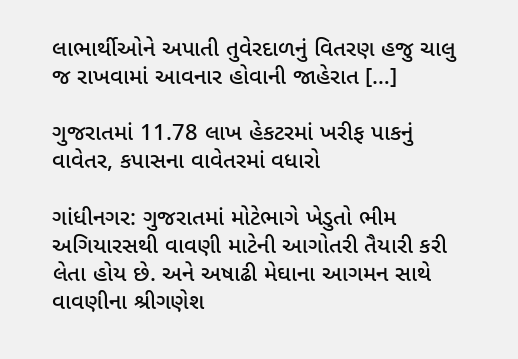લાભાર્થીઓને અપાતી તુવેરદાળનું વિતરણ હજુ ચાલુ જ રાખવામાં આવનાર હોવાની જાહેરાત […]

ગુજરાતમાં 11.78 લાખ હેકટરમાં ખરીફ પાકનું વાવેતર, કપાસના વાવેતરમાં વધારો

ગાંધીનગર: ગુજરાતમાં મોટેભાગે ખેડુતો ભીમ અગિયારસથી વાવણી માટેની આગોતરી તૈયારી કરી લેતા હોય છે. અને અષાઢી મેઘાના આગમન સાથે વાવણીના શ્રીગણેશ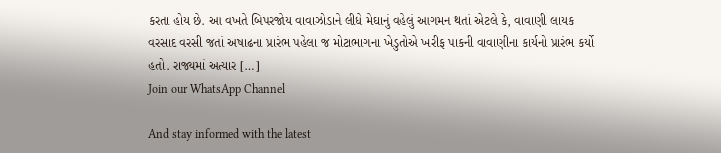કરતા હોય છે. આ વખતે બિપરજોય વાવાઝોડાને લીધે મેઘાનું વહેલું આગમન થતાં એટલે કે, વાવાણી લાયક વરસાદ વરસી જતાં અષાઢના પ્રારંભ પહેલા જ મોટાભાગના ખેડુતોએ ખરીફ પાકની વાવાણીના કાર્યનો પ્રારંભ કર્યો હતો. રાજ્યમાં અત્યાર […]
Join our WhatsApp Channel

And stay informed with the latest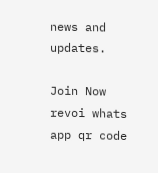news and updates.

Join Now
revoi whats app qr code